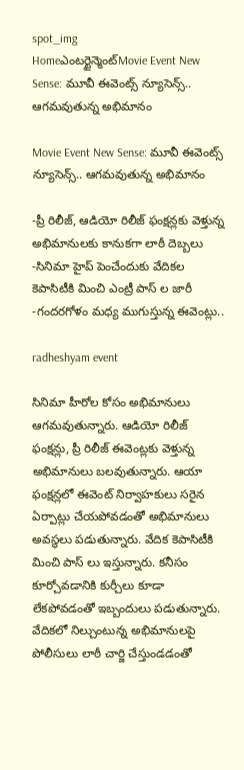spot_img
Homeఎంటర్టైన్మెంట్Movie Event New Sense: మూవీ ఈవెంట్స్ న్యూసెన్స్.. ఆగమవుతున్న అభిమానం

Movie Event New Sense: మూవీ ఈవెంట్స్ న్యూసెన్స్.. ఆగమవుతున్న అభిమానం

-ప్రీ రిలీజ్, ఆడియో రిలీజ్ ఫంక్షన్లకు వెళ్తున్న అభిమానులకు కానుకగా లాఠీ దెబ్బలు
-సినిమా హైప్ పెంచేందుకు వేదికల కెపాసిటీకి మించి ఎంట్రీ పాస్ ల జారీ
-గందరగోళం మధ్య ముగుస్తున్న ఈవెంట్లు..

radheshyam event

సినిమా హీరోల కోసం అభిమానులు ఆగమవుతున్నారు. ఆడియో రిలీజ్ ఫంక్షన్లు, ప్రీ రిలీజ్ ఈవెంట్లకు వెళ్తున్న అభిమానులు బలవుతున్నారు. ఆయా ఫంక్షన్లలో ఈవెంట్ నిర్వాహకులు సరైన ఏర్పాట్లు చేయపోవడంతో అభిమానులు అవస్థలు పడుతున్నారు. వేదిక కెపాసిటీకి మించి పాస్ లు ఇస్తున్నారు. కనీసం కూర్చోవడానికి కుర్చీలు కూడా లేకపోవడంతో ఇబ్బందులు పడుతున్నారు. వేదికలో నిల్చుంటున్న అభిమానులపై పోలీసులు లాఠీ చార్జి చేస్తుండడంతో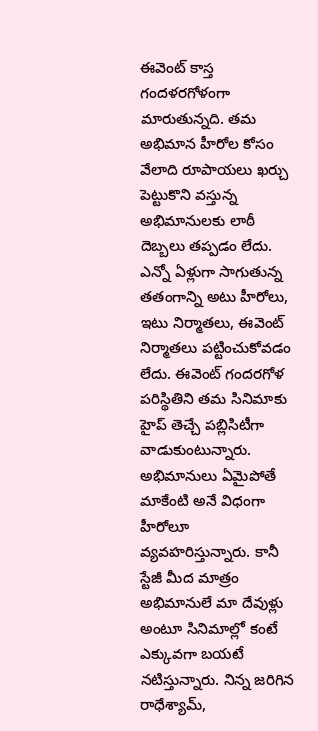ఈవెంట్ కాస్త గందళరగోళంగా మారుతున్నది. తమ అభిమాన హీరోల కోసం వేలాది రూపాయలు ఖర్చు పెట్టుకొని వస్తున్న అభిమానులకు లాఠీ దెబ్బలు తప్పడం లేదు. ఎన్నో ఏళ్లుగా సాగుతున్న తతంగాన్ని అటు హీరోలు, ఇటు నిర్మాతలు, ఈవెంట్ నిర్మాతలు పట్టించుకోవడం లేదు. ఈవెంట్ గందరగోళ పరిస్థితిని తమ సినిమాకు హైప్ తెచ్చే పబ్లిసిటీగా వాడుకుంటున్నారు. అభిమానులు ఏమైపోతే మాకేంటి అనే విధంగా హీరోలూ వ్యవహరిస్తున్నారు. కానీ స్టేజీ మీద మాత్రం అభిమానులే మా దేవుళ్లు అంటూ సినిమాల్లో కంటే ఎక్కువగా బయటే నటిస్తున్నారు. నిన్న జరిగిన రాధేశ్యామ్,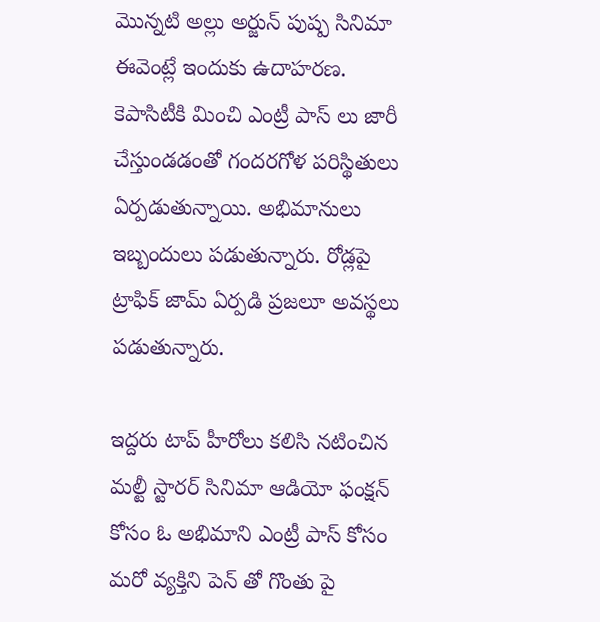మొన్నటి అల్లు అర్జున్ పుష్ప సినిమా ఈవెంట్లే ఇందుకు ఉదాహరణ. కెపాసిటీకి మించి ఎంట్రీ పాస్ లు జారీ చేస్తుండడంతో గందరగోళ పరిస్థితులు ఏర్పడుతున్నాయి. అభిమానులు ఇబ్బందులు పడుతున్నారు. రోడ్లపై ట్రాఫిక్ జామ్ ఏర్పడి ప్రజలూ అవస్థలు పడుతున్నారు.

ఇద్దరు టాప్ హీరోలు కలిసి నటించిన మల్టీ స్టారర్ సినిమా ఆడియో ఫంక్షన్ కోసం ఓ అభిమాని ఎంట్రీ పాస్ కోసం మరో వ్యక్తిని పెన్ తో గొంతు పై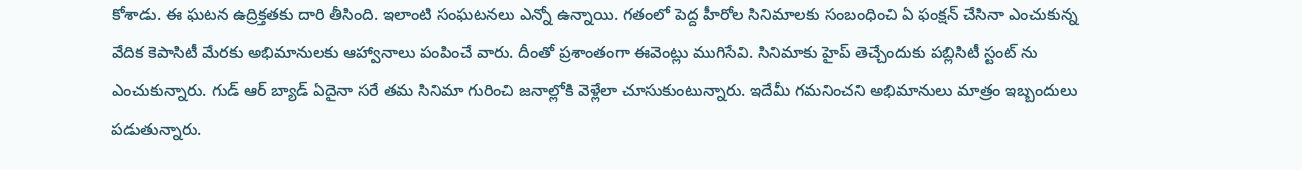కోశాడు. ఈ ఘటన ఉద్రిక్తతకు దారి తీసింది. ఇలాంటి సంఘటనలు ఎన్నో ఉన్నాయి. గతంలో పెద్ద హీరోల సినిమాలకు సంబంధించి ఏ ఫంక్షన్ చేసినా ఎంచుకున్న వేదిక కెపాసిటీ మేరకు అభిమానులకు ఆహ్వానాలు పంపించే వారు. దీంతో ప్రశాంతంగా ఈవెంట్లు ముగిసేవి. సినిమాకు హైప్ తెచ్చేందుకు పబ్లిసిటీ స్టంట్ ను ఎంచుకున్నారు. గుడ్ ఆర్ బ్యాడ్ ఏదైనా సరే తమ సినిమా గురించి జనాల్లోకి వెళ్లేలా చూసుకుంటున్నారు. ఇదేమీ గమనించని అభిమానులు మాత్రం ఇబ్బందులు పడుతున్నారు.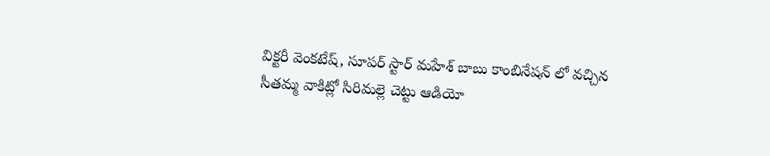విక్టరీ వెంకటేష్, సూపర్ స్టార్ మహేశ్ బాబు కాంబినేషన్ లో వచ్చిన సీతమ్మ వాకిట్లో సిరిమల్లె చెట్టు ఆడియో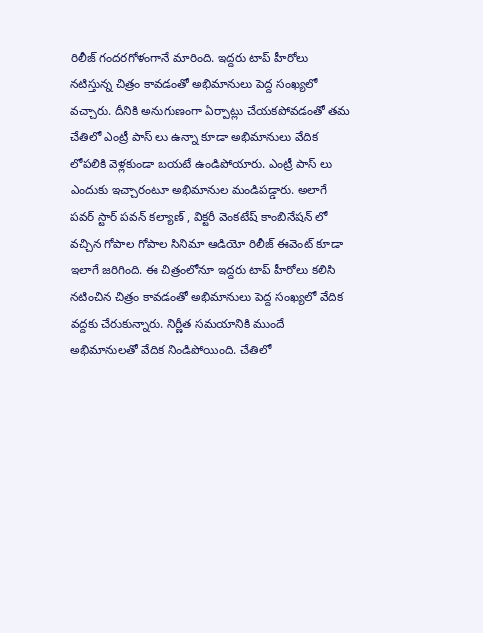రిలీజ్ గందరగోళంగానే మారింది. ఇద్దరు టాప్ హీరోలు నటిస్తున్న చిత్రం కావడంతో అభిమానులు పెద్ద సంఖ్యలో వచ్చారు. దీనికి అనుగుణంగా ఏర్పాట్లు చేయకపోవడంతో తమ చేతిలో ఎంట్రీ పాస్ లు ఉన్నా కూడా అభిమానులు వేదిక లోపలికి వెళ్లకుండా బయటే ఉండిపోయారు. ఎంట్రీ పాస్ లు ఎందుకు ఇచ్చారంటూ అభిమానుల మండిపడ్డారు. అలాగే పవర్ స్టార్ పవన్ కల్యాణ్ , విక్టరీ వెంకటేష్ కాంబినేషన్ లో వచ్చిన గోపాల గోపాల సినిమా ఆడియో రిలీజ్ ఈవెంట్ కూడా ఇలాగే జరిగింది. ఈ చిత్రంలోనూ ఇద్దరు టాప్ హీరోలు కలిసి నటించిన చిత్రం కావడంతో అభిమానులు పెద్ద సంఖ్యలో వేదిక వద్దకు చేరుకున్నారు. నిర్ణీత సమయానికి ముందే అభిమానులతో వేదిక నిండిపోయింది. చేతిలో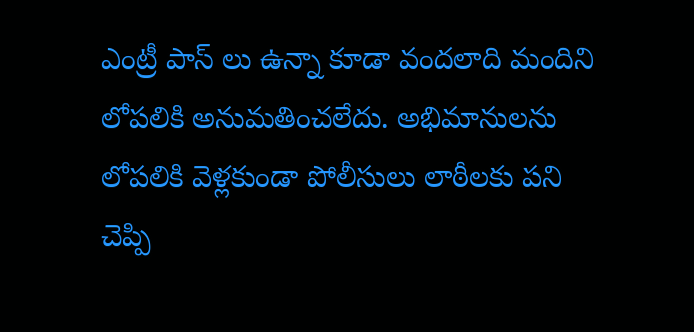ఎంట్రీ పాస్ లు ఉన్నా కూడా వందలాది మందిని లోపలికి అనుమతించలేదు. అభిమానులను లోపలికి వెళ్లకుండా పోలీసులు లాఠీలకు పని చెప్పి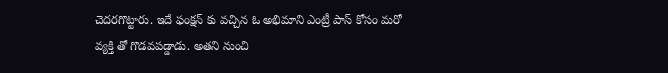చెదరగొట్టారు. ఇదే ఫంక్షన్ కు వచ్చిన ఓ అభిమాని ఎంట్రీ పాస్ కోసం మరో వ్యక్తి తో గొడవపడ్డాడు. అతని నుంచి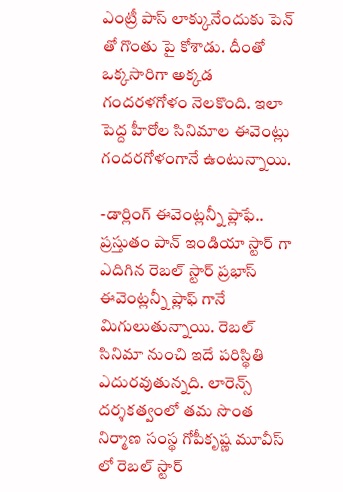ఎంట్రీ పాస్ లాక్కునేందుకు పెన్ తో గొంతు పై కోశాడు. దీంతో ఒక్కసారిగా అక్కడ గందరళగోళం నెలకొంది. ఇలా పెద్ద హీరోల సినిమాల ఈవెంట్లు గందరగోళంగానే ఉంటున్నాయి.

-డార్లింగ్ ఈవెంట్లన్నీ ప్లాఫే..
ప్రస్తుతం పాన్ ఇండియా స్టార్ గా ఎదిగిన రెబల్ స్టార్ ప్రభాస్ ఈవెంట్లన్నీ ప్లాఫ్ గానే మిగులుతున్నాయి. రెబల్ సినిమా నుంచి ఇదే పరిస్థితి ఎదురవుతున్నది. లారెన్స్ దర్శకత్వంలో తమ సొంత నిర్మాణ సంస్థ గోపీకృష్ణ మూవీస్ లో రెబల్ స్టార్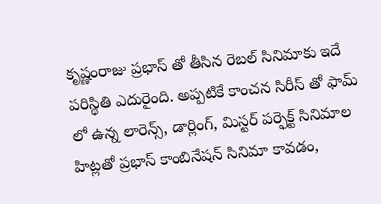కృష్ణంరాజు ప్రభాస్ తో తీసిన రెబల్ సినిమాకు ఇదే పరిస్థితి ఎదురైంది. అప్పటికే కాంచన సిరీస్ తో ఫామ్ లో ఉన్న లారెన్స్, డార్లింగ్, మిస్టర్ పర్ఫెక్ట్ సినిమాల హిట్లతో ప్రభాస్ కాంబినేషన్ సినిమా కావడం,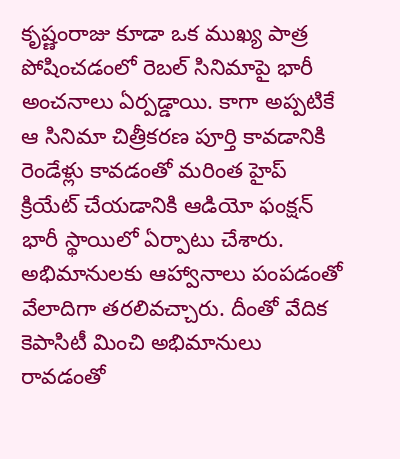కృష్ణంరాజు కూడా ఒక ముఖ్య పాత్ర పోషించడంలో రెబల్ సినిమాపై భారీ అంచనాలు ఏర్పడ్డాయి. కాగా అప్పటికే ఆ సినిమా చిత్రీకరణ పూర్తి కావడానికి రెండేళ్లు కావడంతో మరింత హైప్ క్రియేట్ చేయడానికి ఆడియో ఫంక్షన్ భారీ స్థాయిలో ఏర్పాటు చేశారు. అభిమానులకు ఆహ్వానాలు పంపడంతో వేలాదిగా తరలివచ్చారు. దీంతో వేదిక కెపాసిటీ మించి అభిమానులు రావడంతో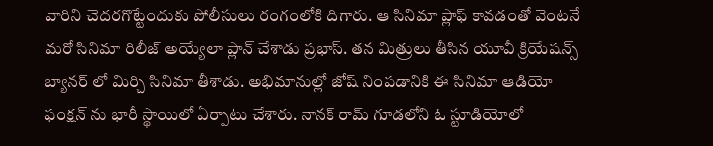వారిని చెదరగొట్టేందుకు పోలీసులు రంగంలోకి దిగారు. ఆ సినిమా ప్లాఫ్ కావడంతో వెంటనే మరో సినిమా రిలీజ్ అయ్యేలా ప్లాన్ చేశాడు ప్రభాస్. తన మిత్రులు తీసిన యూవీ క్రియేషన్స్ బ్యానర్ లో మిర్చి సినిమా తీశాడు. అభిమానుల్లో జోష్ నింపడానికి ఈ సినిమా ఆడియో ఫంక్షన్ ను భారీ స్థాయిలో ఏర్పాటు చేశారు. నానక్ రామ్ గూడలోని ఓ స్టూడియోలో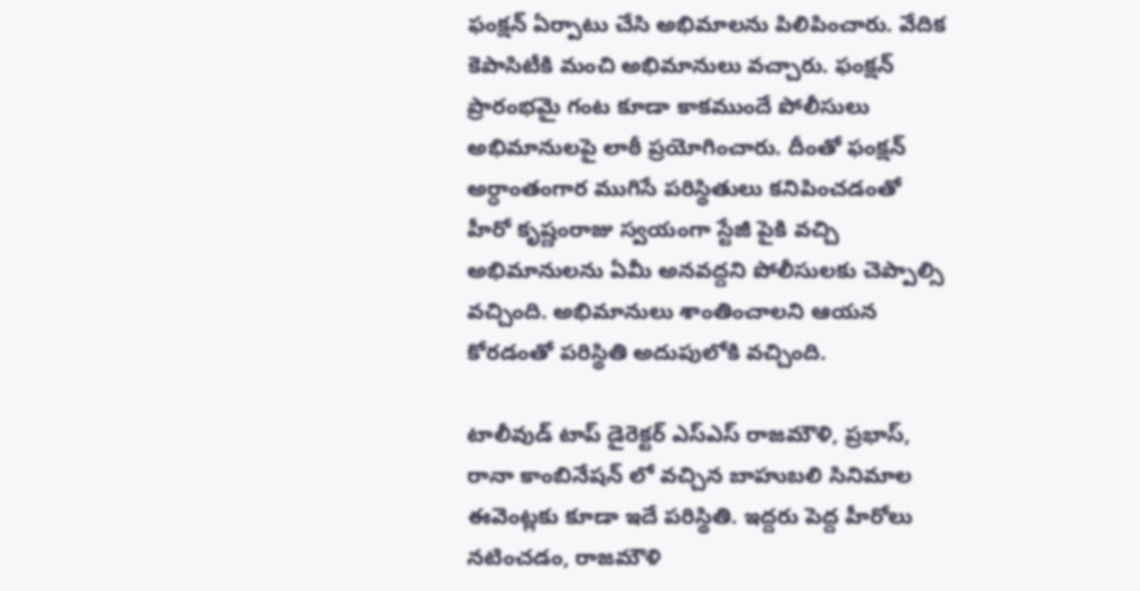ఫంక్షన్ ఏర్పాటు చేసి అభిమాలను పిలిపించారు. వేదిక కెపాసిటీకి మంచి అభిమానులు వచ్చారు. ఫంక్షన్ ప్రారంభమై గంట కూడా కాకముందే పోలీసులు అభిమానులపై లాఠీ ప్రయోగించారు. దీంతో ఫంక్షన్ అర్ధాంతంగార ముగిసే పరిస్థితులు కనిపించడంతో హీరో కృష్ణంరాజు స్వయంగా స్టేజీ పైకి వచ్చి అభిమానులను ఏమీ అనవద్దని పోలీసులకు చెప్పాల్సి వచ్చింది. అభిమానులు శాంతించాలని ఆయన కోరడంతో పరిస్థితి అదుపులోకి వచ్చింది.

టాలీవుడ్ టాప్ డైరెక్టర్ ఎస్ఎస్ రాజమౌళి, ప్రభాస్, రానా కాంబినేషన్ లో వచ్చిన బాహుబలి సినిమాల ఈవెంట్లకు కూడా ఇదే పరిస్థితి. ఇద్దరు పెద్ద హీరోలు నటించడం, రాజమౌళి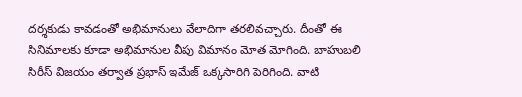దర్శకుడు కావడంతో అభిమానులు వేలాదిగా తరలివచ్చారు. దీంతో ఈ సినిమాలకు కూడా అభిమానుల వీపు విమానం మోత మోగింది. బాహుబలి సిరీస్ విజయం తర్వాత ప్రభాస్ ఇమేజ్ ఒక్కసారిగి పెరిగింది. వాటి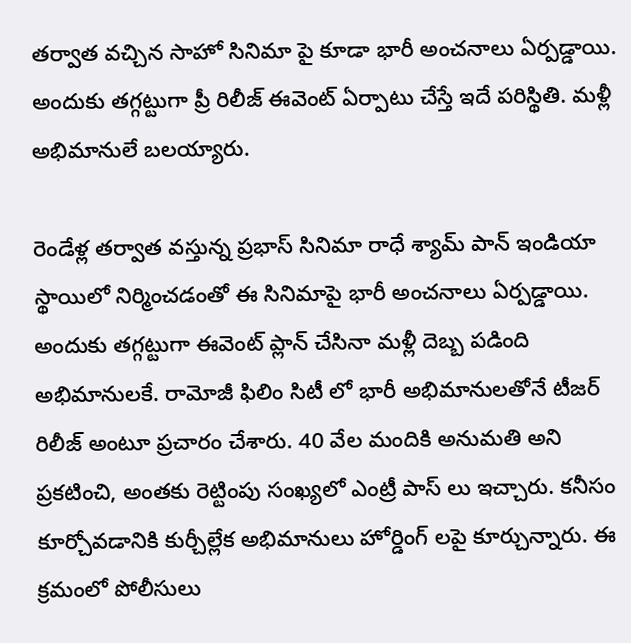తర్వాత వచ్చిన సాహో సినిమా పై కూడా భారీ అంచనాలు ఏర్పడ్డాయి. అందుకు తగ్గట్టుగా ప్రీ రిలీజ్ ఈవెంట్ ఏర్పాటు చేస్తే ఇదే పరిస్థితి. మళ్లీ అభిమానులే బలయ్యారు.

రెండేళ్ల తర్వాత వస్తున్న ప్రభాస్ సినిమా రాధే శ్యామ్ పాన్ ఇండియా స్థాయిలో నిర్మించడంతో ఈ సినిమాపై భారీ అంచనాలు ఏర్పడ్డాయి. అందుకు తగ్గట్టుగా ఈవెంట్ ప్లాన్ చేసినా మళ్లీ దెబ్బ పడింది అభిమానులకే. రామోజీ ఫిలిం సిటీ లో భారీ అభిమానులతోనే టీజర్ రిలీజ్ అంటూ ప్రచారం చేశారు. 40 వేల మందికి అనుమతి అని ప్రకటించి, అంతకు రెట్టింపు సంఖ్యలో ఎంట్రీ పాస్ లు ఇచ్చారు. కనీసం కూర్చోవడానికి కుర్చీల్లేక అభిమానులు హోర్డింగ్ లపై కూర్చున్నారు. ఈ క్రమంలో పోలీసులు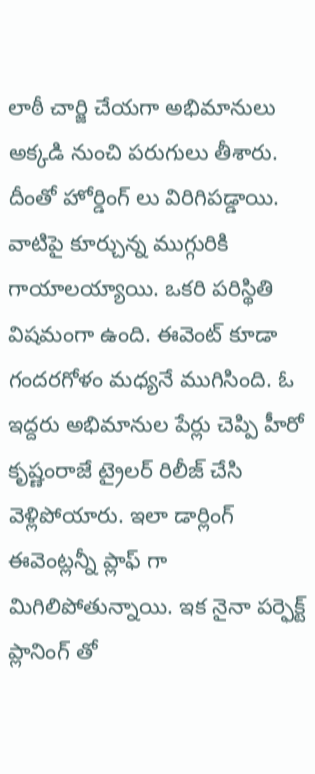లాఠీ చార్జి చేయగా అభిమానులు అక్కడి నుంచి పరుగులు తీశారు. దీంతో హోర్డింగ్ లు విరిగిపడ్డాయి. వాటిపై కూర్చున్న ముగ్గురికి గాయాలయ్యాయి. ఒకరి పరిస్థితి విషమంగా ఉంది. ఈవెంట్ కూడా గందరగోళం మధ్యనే ముగిసింది. ఓ ఇద్దరు అభిమానుల పేర్లు చెప్పి హీరో కృష్ణంరాజే ట్రైలర్ రిలీజ్ చేసి వెళ్లిపోయారు. ఇలా డార్లింగ్ ఈవెంట్లన్నీ ప్లాఫ్ గా మిగిలిపోతున్నాయి. ఇక నైనా పర్ఫెక్ట్ ప్లానింగ్ తో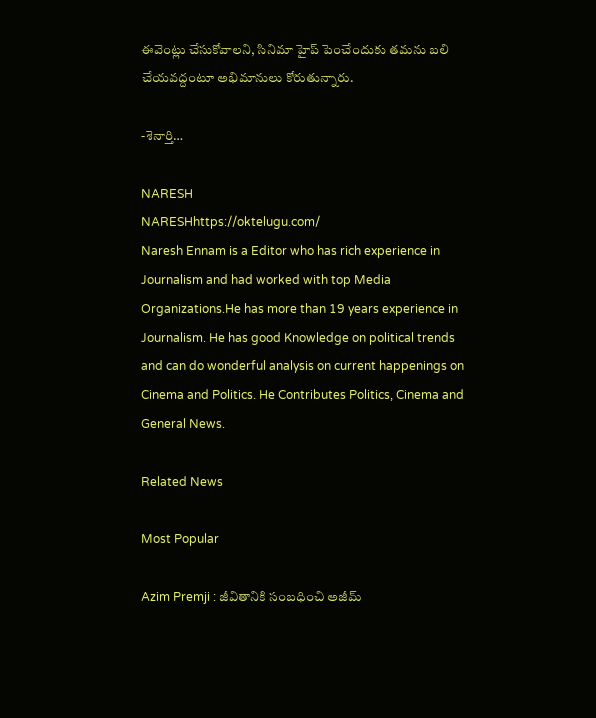ఈవెంట్లు చేసుకోవాలని, సినిమా హైప్ పెంచేందుకు తమను బలి చేయవద్దంటూ అభిమానులు కోరుతున్నారు.

-శెనార్తి…

NARESH
NARESHhttps://oktelugu.com/
Naresh Ennam is a Editor who has rich experience in Journalism and had worked with top Media Organizations.He has more than 19 years experience in Journalism. He has good Knowledge on political trends and can do wonderful analysis on current happenings on Cinema and Politics. He Contributes Politics, Cinema and General News.

Related News

Most Popular

Azim Premji : జీవితానికి సంబధించి అజీమ్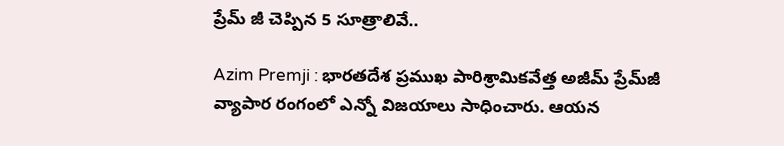ప్రేమ్ జీ చెప్పిన 5 సూత్రాలివే..

Azim Premji : భారతదేశ ప్రముఖ పారిశ్రామికవేత్త అజీమ్ ప్రేమ్‌జీ వ్యాపార రంగంలో ఎన్నో విజయాలు సాధించారు. ఆయన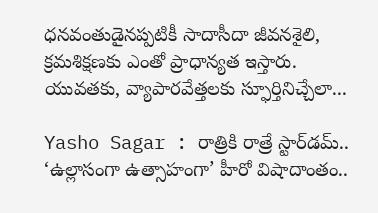ధనవంతుడైనప్పటికీ సాదాసీదా జీవనశైలి, క్రమశిక్షణకు ఎంతో ప్రాధాన్యత ఇస్తారు. యువతకు, వ్యాపారవేత్తలకు స్ఫూర్తినిచ్చేలా...

Yasho Sagar : రాత్రికి రాత్రే స్టార్‌డమ్.. ‘ఉల్లాసంగా ఉత్సాహంగా’ హీరో విషాదాంతం..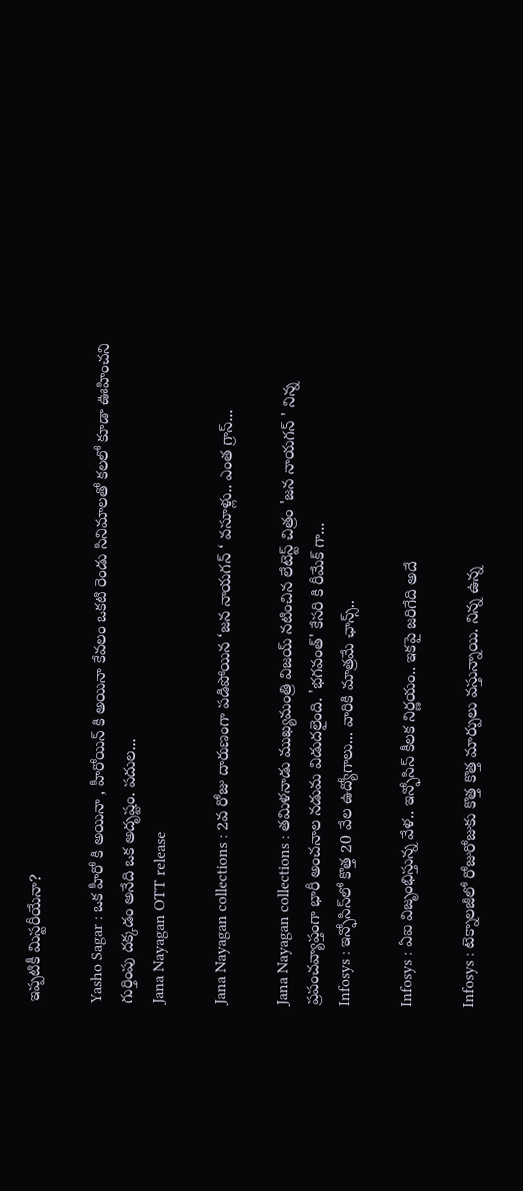ఇప్పటికీ మిస్టరీయేనా?

Yasho Sagar : ఒక హీరో కి అయినా , హీరోయిన్ కి అయినా కేవలం ఒకటి రెండు సినిమాలతో కలలో కూడా ఊహించని గుర్తింపు దక్కడం అనేది ఒక అదృష్టం. పదుల...
Jana Nayagan OTT release

Jana Nayagan collections : 2వ రోజు దారుణంగా పడిపోయిన ‘జన నాయగన్ ‘ వసూళ్లు.. ఎంత గ్రాస్...

Jana Nayagan collections : తమిళనాడు ముఖ్యమంత్రి విజయ్ నటించిన లేటెస్ట్ చిత్రం 'జన నాయగన్ ' నిన్న ప్రపంచవ్యాప్తంగా భారీ అంచనాల నడుమ విడుదలైంది. 'భగవంత్' కేసరి కి రీమేక్ గా...
Infosys : ఇన్ఫోసిస్‌లో కొత్త 20 వేల ఉద్యోగాలు... వారికి మాత్రమే ఛాన్స్‌..

Infosys : ఏఐ విజృంభిస్తున్న వేళ.. ఇన్ఫోసిస్ కీలక నిర్ణయం.. ఇకపై జరిగేది అదే

Infosys : టెక్నాలజీలో రోజురోజుకు కొత్త కొత్త మార్పులు వస్తున్నాయి. నిన్న ఉన్న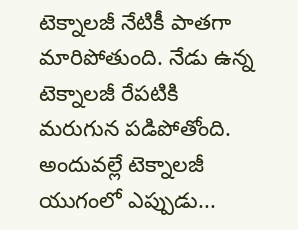టెక్నాలజీ నేటికీ పాతగా మారిపోతుంది. నేడు ఉన్న టెక్నాలజీ రేపటికి మరుగున పడిపోతోంది. అందువల్లే టెక్నాలజీ యుగంలో ఎప్పుడు...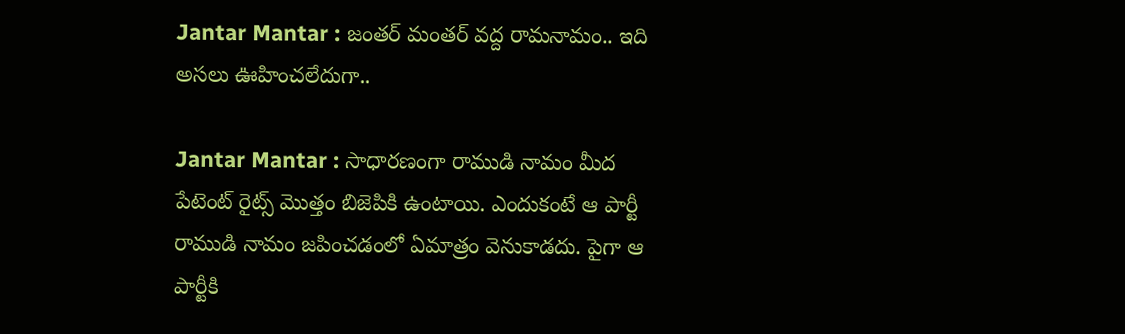Jantar Mantar : జంతర్ మంతర్ వద్ద రామనామం.. ఇది అసలు ఊహించలేదుగా..

Jantar Mantar : సాధారణంగా రాముడి నామం మీద పేటెంట్ రైట్స్ మొత్తం బిజెపికి ఉంటాయి. ఎందుకంటే ఆ పార్టీ రాముడి నామం జపించడంలో ఏమాత్రం వెనుకాడదు. పైగా ఆ పార్టీకి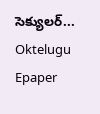సెక్యులర్...
Oktelugu Epaper